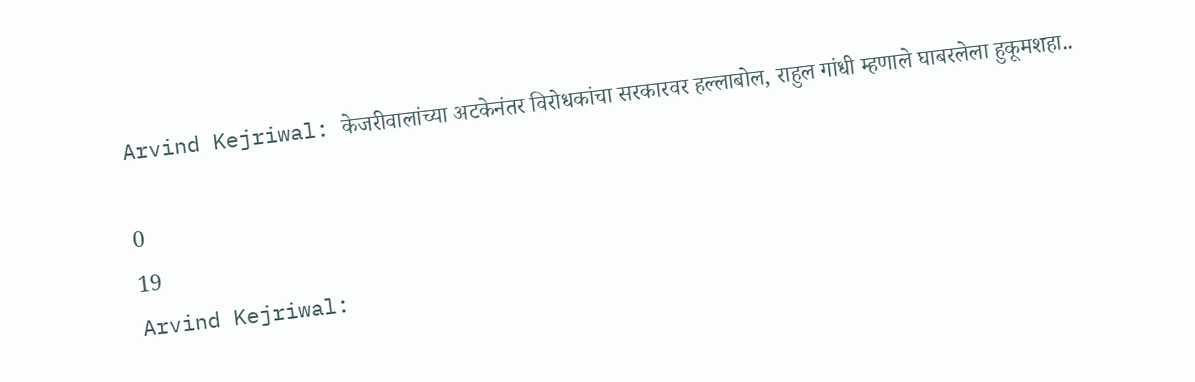Arvind Kejriwal: केजरीवालांच्या अटकेनंतर विरोधकांचा सरकारवर हल्लाबोल, राहुल गांधी म्हणाले घाबरलेला हुकूमशहा..

0
19
Arvind Kejriwal: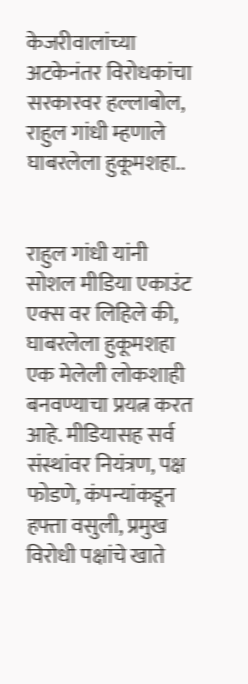केजरीवालांच्या अटकेनंतर विरोधकांचा सरकारवर हल्लाबोल, राहुल गांधी म्हणाले घाबरलेला हुकूमशहा..


राहुल गांधी यांनी सोशल मीडिया एकाउंट एक्स वर लिहिले की, घाबरलेला हुकूमशहा एक मेलेली लोकशाही बनवण्याचा प्रयत्न करत आहे. मीडियासह सर्व संस्थांवर नियंत्रण, पक्ष फोडणे, कंपन्यांकडून हफ्ता वसुली, प्रमुख विरोधी पक्षांचे खाते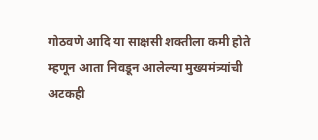गोठवणे आदि या साक्षसी शक्तीला कमी होते म्हणून आता निवडून आलेल्या मुख्यमंत्र्यांची अटकही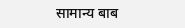सामान्य बाब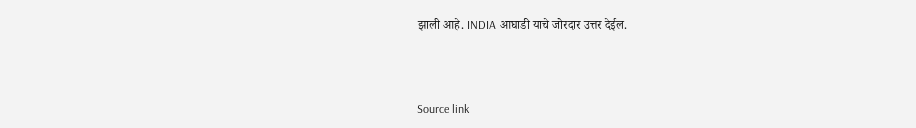झाली आहे. INDIA आघाडी याचे जोरदार उत्तर देईल.



Source link